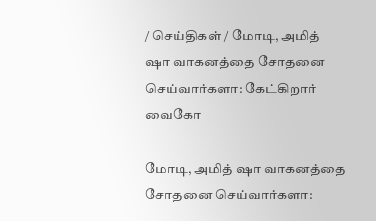/ செய்திகள் / மோடி, அமித் ஷா வாகனத்தை சோதனை செய்வார்களா: கேட்கிறார் வைகோ

மோடி, அமித் ஷா வாகனத்தை சோதனை செய்வார்களா: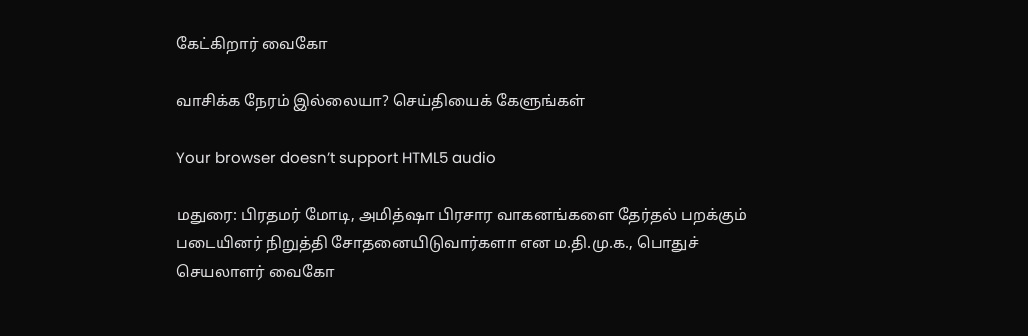கேட்கிறார் வைகோ

வாசிக்க நேரம் இல்லையா? செய்தியைக் கேளுங்கள்

Your browser doesn’t support HTML5 audio

மதுரை: பிரதமர் மோடி, அமித்ஷா பிரசார வாகனங்களை தேர்தல் பறக்கும் படையினர் நிறுத்தி சோதனையிடுவார்களா என ம.தி.மு.க., பொதுச் செயலாளர் வைகோ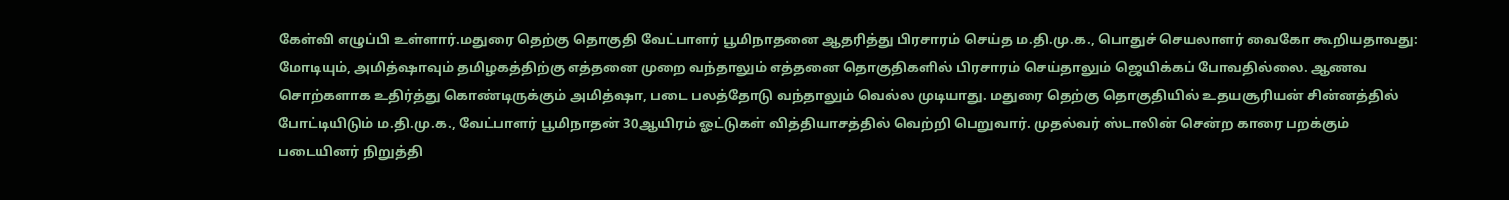கேள்வி எழுப்பி உள்ளார்.மதுரை தெற்கு தொகுதி வேட்பாளர் பூமிநாதனை ஆதரித்து பிரசாரம் செய்த ம.தி.மு.க., பொதுச் செயலாளர் வைகோ கூறியதாவது: மோடியும், அமித்ஷாவும் தமிழகத்திற்கு எத்தனை முறை வந்தாலும் எத்தனை தொகுதிகளில் பிரசாரம் செய்தாலும் ஜெயிக்கப் போவதில்லை. ஆணவ சொற்களாக உதிர்த்து கொண்டிருக்கும் அமித்ஷா, படை பலத்தோடு வந்தாலும் வெல்ல முடியாது. மதுரை தெற்கு தொகுதியில் உதயசூரியன் சின்னத்தில் போட்டியிடும் ம.தி.மு.க., வேட்பாளர் பூமிநாதன் 30ஆயிரம் ஓட்டுகள் வித்தியாசத்தில் வெற்றி பெறுவார். முதல்வர் ஸ்டாலின் சென்ற காரை பறக்கும் படையினர் நிறுத்தி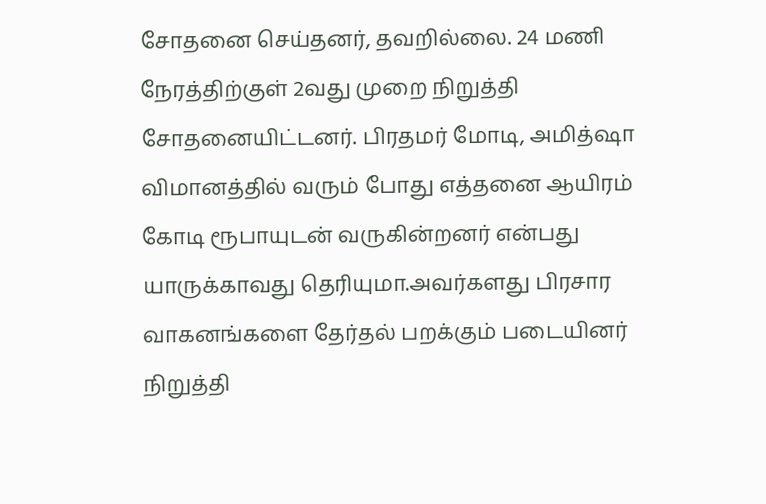சோதனை செய்தனர், தவறில்லை. 24 மணி நேரத்திற்குள் 2வது முறை நிறுத்தி சோதனையிட்டனர். பிரதமர் மோடி, அமித்ஷா விமானத்தில் வரும் போது எத்தனை ஆயிரம் கோடி ரூபாயுடன் வருகின்றனர் என்பது யாருக்காவது தெரியுமா.அவர்களது பிரசார வாகனங்களை தேர்தல் பறக்கும் படையினர் நிறுத்தி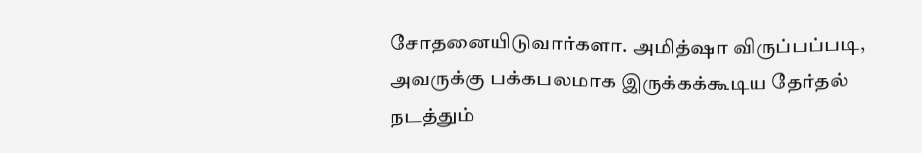சோதனையிடுவார்களா. அமித்ஷா விருப்பப்படி, அவருக்கு பக்கபலமாக இருக்கக்கூடிய தேர்தல் நடத்தும்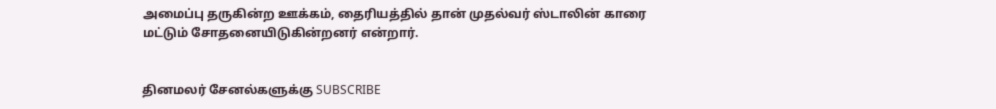அமைப்பு தருகின்ற ஊக்கம், தைரியத்தில் தான் முதல்வர் ஸ்டாலின் காரை மட்டும் சோதனையிடுகின்றனர் என்றார்.


தினமலர் சேனல்களுக்கு SUBSCRIBE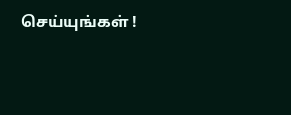செய்யுங்கள் !